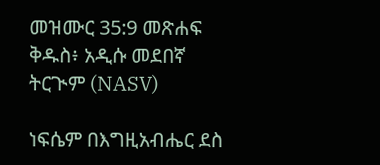መዝሙር 35:9 መጽሐፍ ቅዱስ፥ አዲሱ መደበኛ ትርጒም (NASV)

ነፍሴም በእግዚአብሔር ደስ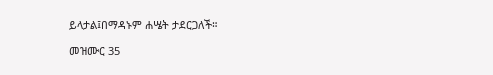ይላታል፤በማዳኑም ሐሤት ታደርጋለች።

መዝሙር 35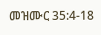መዝሙር 35:4-18